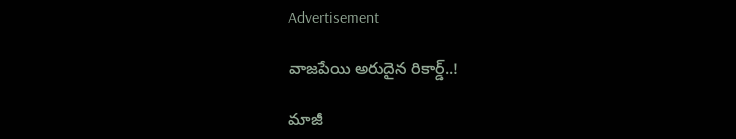Advertisement

వాజపేయి అరుదైన రికార్డ్..!

మాజీ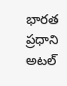భారత ప్రధాని అటల్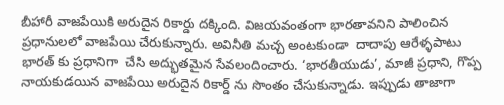బీహారీ వాజపేయికి అరుదైన రికార్డు దక్కింది. విజయవంతంగా భారతావనిని పాలించిన ప్రధానులలో వాజపేయి చేరుకున్నారు. అవినీతి మచ్చ అంటకుండా  దాదాపు ఆరేళ్ళపాటు భారత్ కు ప్రధానిగా  చేసి అద్భుతమైన సేవలందించారు. ‘భారతీయుడు’, మాజీ ప్రధాని, గొప్ప నాయకుడయిన వాజపేయి అరుదైన రికార్డ్ ను సొంతం చేసుకున్నాడు. ఇప్పుడు తాజాగా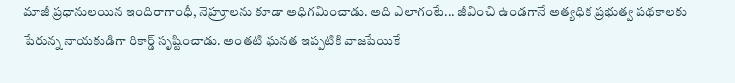మాజీ ప్రధానులయిన ఇందిరాగాంధీ, నెహ్రూలను కూడా అధిగమించాడు. అది ఎలాగంటే... జీవించి ఉండగానే అత్యధిక ప్రభుత్వ పథకాలకు పేరున్న నాయకుడిగా రికార్డ్ సృష్టించాడు. అంతటి ఘనత ఇప్పటికి వాజపేయికే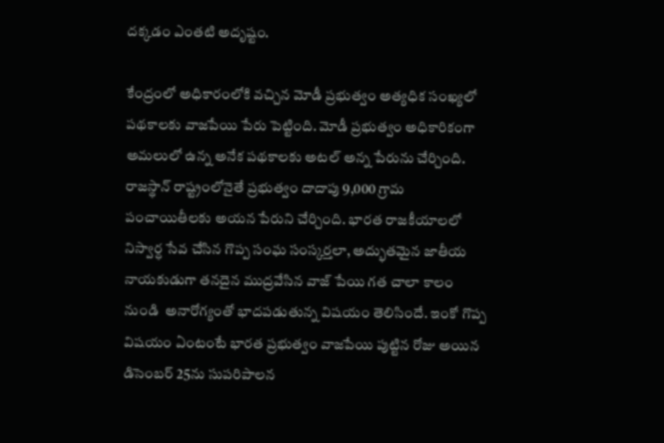దక్కడం ఎంతటి అదృష్టం.

కేంద్రంలో అధికారంలోకి వచ్చిన మోడీ ప్రభుత్వం అత్యధిక సంఖ్యలో పథకాలకు వాజపేయి పేరు పెట్టింది. మోడీ ప్రభుత్వం అధికారికంగా అమలులో ఉన్న అనేక పథకాలకు అటల్ అన్న పేరును చేర్చింది. రాజస్థాన్ రాష్ట్రంలోనైతే ప్రభుత్వం దాదాపు 9,000 గ్రామ పంచాయితీలకు అయన పేరుని చేర్చింది. భారత రాజకీయాలలో నిస్వార్ధ సేవ చేసిన గొప్ప సంఘ సంస్కర్తలా, అద్భుతమైన జాతీయ నాయకుడుగా తనదైన ముద్రవేసిన వాజ్ పేయి గత చాలా కాలం నుండి  అనారోగ్యంతో భాదపడుతున్న విషయం తెలిసిందే. ఇంకో గొప్ప విషయం ఏంటంటే భారత ప్రభుత్వం వాజపేయి పుట్టిన రోజు అయిన డిసెంబర్ 25ను సుపరిపాలన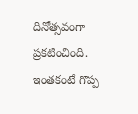దినోత్సవంగా ప్రకటించింది. ఇంతకంటే గొప్ప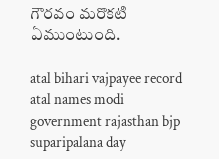గౌరవం మరొకటి ఏముంటుంది.

atal bihari vajpayee record atal names modi government rajasthan bjp
suparipalana day